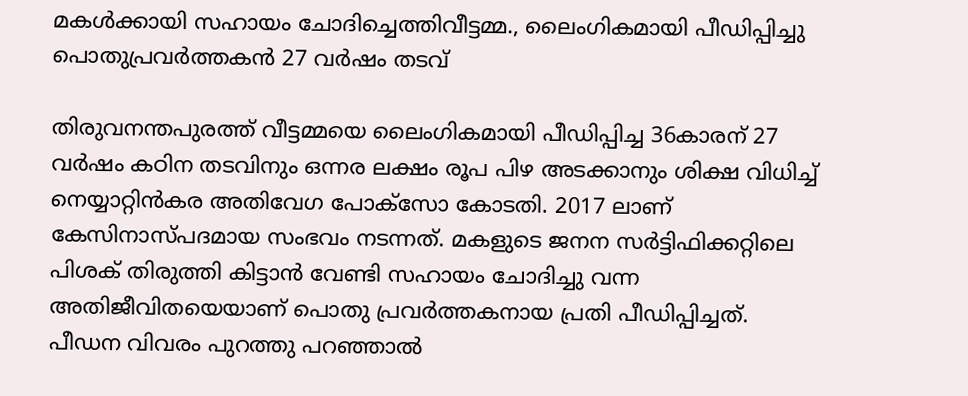മകൾക്കായി സഹായം ചോദിച്ചെത്തിവീട്ടമ്മ., ലൈംഗികമായി പീഡിപ്പിച്ചു പൊതുപ്രവർത്തകൻ 27 വർഷം തടവ്

തിരുവനന്തപുരത്ത് വീട്ടമ്മയെ ലൈംഗികമായി പീഡിപ്പിച്ച 36കാരന് 27 വർഷം കഠിന തടവിനും ഒന്നര ലക്ഷം രൂപ പിഴ അടക്കാനും ശിക്ഷ വിധിച്ച് നെയ്യാറ്റിൻകര അതിവേഗ പോക്സോ കോടതി. 2017 ലാണ് കേസിനാസ്‌പദമായ സംഭവം നടന്നത്. മകളുടെ ജനന സർട്ടിഫിക്കറ്റിലെ പിശക് തിരുത്തി കിട്ടാൻ വേണ്ടി സഹായം ചോദിച്ചു വന്ന അതിജീവിതയെയാണ് പൊതു പ്രവർത്തകനായ പ്രതി പീഡിപ്പിച്ചത്.
പീഡന വിവരം പുറത്തു പറഞ്ഞാൽ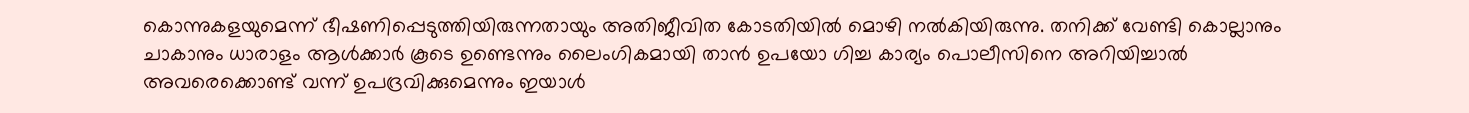കൊന്നുകളയുമെന്ന് ഭീഷണിപ്പെടുത്തിയിരുന്നതായും അതിജീവിത കോടതിയിൽ മൊഴി നൽകിയിരുന്നു. തനിക്ക് വേണ്ടി കൊല്ലാനും ചാകാനും ധാരാളം ആൾക്കാർ കൂടെ ഉണ്ടെന്നും ലൈംഗികമായി താൻ ഉപയോ ഗിച്ച കാര്യം പൊലീസിനെ അറിയിച്ചാൽ അവരെക്കൊണ്ട് വന്ന് ഉപദ്രവിക്കുമെന്നും ഇയാൾ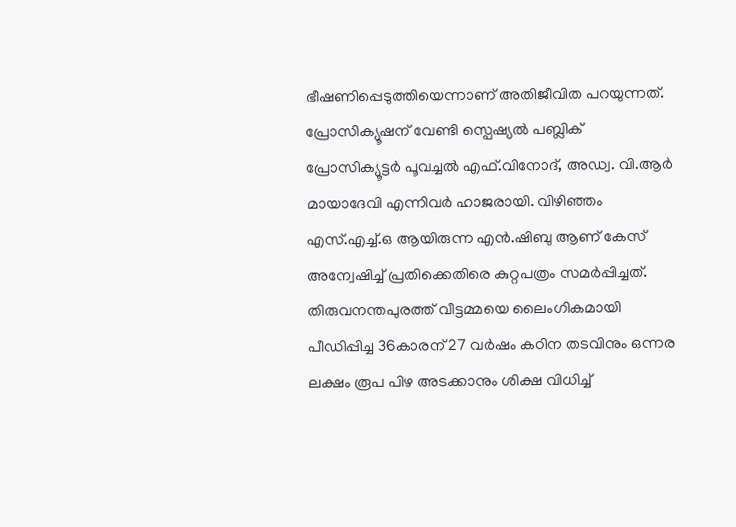ഭീഷണിപ്പെടുത്തിയെന്നാണ് അതിജീവിത പറയുന്നത്. പ്രോസിക്യൂഷന് വേണ്ടി സ്പെഷ്യൽ പബ്ലിക് പ്രോസിക്യൂട്ടർ പൂവച്ചൽ എഫ്.വിനോദ്, അഡ്വ. വി.ആർ മായാദേവി എന്നിവർ ഹാജരായി. വിഴിഞ്ഞം എസ്.എച്ച്.ഒ ആയിരുന്ന എൻ.ഷിബു ആണ് കേസ് അന്വേഷിച്ച് പ്രതിക്കെതിരെ കുറ്റപത്രം സമർപ്പിച്ചത്.
തിരുവനന്തപുരത്ത് വീട്ടമ്മയെ ലൈംഗികമായി പീഡിപ്പിച്ച 36കാരന് 27 വർഷം കഠിന തടവിനും ഒന്നര ലക്ഷം രൂപ പിഴ അടക്കാനും ശിക്ഷ വിധിച്ച്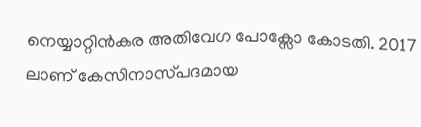നെയ്യാറ്റിൻകര അതിവേഗ പോക്സോ കോടതി. 2017 ലാണ് കേസിനാസ്‌പദമായ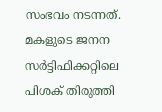സംഭവം നടന്നത്. മകളുടെ ജനന സർട്ടിഫിക്കറ്റിലെ പിശക് തിരുത്തി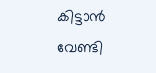കിട്ടാൻ വേണ്ടി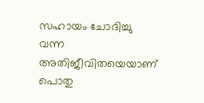സഹായം ചോദിച്ചു വന്ന അതിജീവിതയെയാണ് പൊതു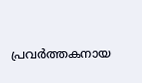പ്രവർത്തകനായ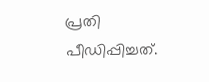പ്രതി പീഡിപ്പിച്ചത്.